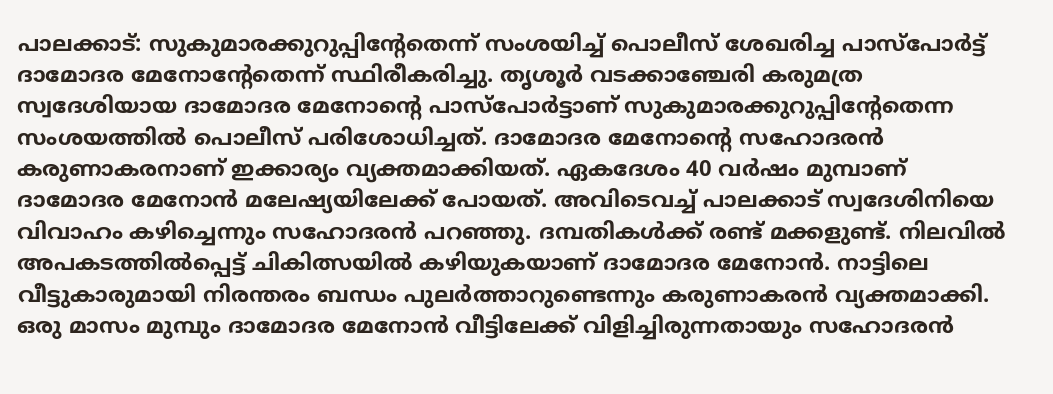പാലക്കാട്: സുകുമാരക്കുറുപ്പിന്റേതെന്ന് സംശയിച്ച് പൊലീസ് ശേഖരിച്ച പാസ്പോർട്ട് ദാമോദര മേനോന്റേതെന്ന് സ്ഥിരീകരിച്ചു. തൃശൂർ വടക്കാഞ്ചേരി കരുമത്ര സ്വദേശിയായ ദാമോദര മേനോന്റെ പാസ്പോർട്ടാണ് സുകുമാരക്കുറുപ്പിന്റേതെന്ന സംശയത്തിൽ പൊലീസ് പരിശോധിച്ചത്. ദാമോദര മേനോന്റെ സഹോദരൻ കരുണാകരനാണ് ഇക്കാര്യം വ്യക്തമാക്കിയത്. ഏകദേശം 40 വർഷം മുമ്പാണ് ദാമോദര മേനോൻ മലേഷ്യയിലേക്ക് പോയത്. അവിടെവച്ച് പാലക്കാട് സ്വദേശിനിയെ വിവാഹം കഴിച്ചെന്നും സഹോദരൻ പറഞ്ഞു. ദമ്പതികൾക്ക് രണ്ട് മക്കളുണ്ട്. നിലവിൽ അപകടത്തിൽപ്പെട്ട് ചികിത്സയിൽ കഴിയുകയാണ് ദാമോദര മേനോൻ. നാട്ടിലെ വീട്ടുകാരുമായി നിരന്തരം ബന്ധം പുലർത്താറുണ്ടെന്നും കരുണാകരൻ വ്യക്തമാക്കി. ഒരു മാസം മുമ്പും ദാമോദര മേനോൻ വീട്ടിലേക്ക് വിളിച്ചിരുന്നതായും സഹോദരൻ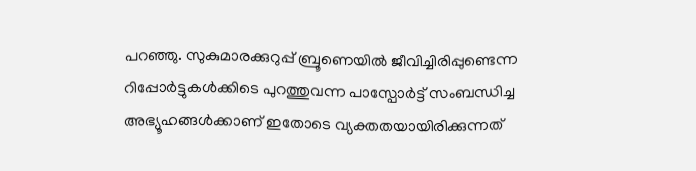പറഞ്ഞു. സുകുമാരക്കുറുപ്പ് ബ്രൂണെയിൽ ജീവിച്ചിരിപ്പുണ്ടെന്ന റിപ്പോർട്ടുകൾക്കിടെ പുറത്തുവന്ന പാസ്പോർട്ട് സംബന്ധിച്ച അഭ്യൂഹങ്ങൾക്കാണ് ഇതോടെ വ്യക്തതയായിരിക്കുന്നത്